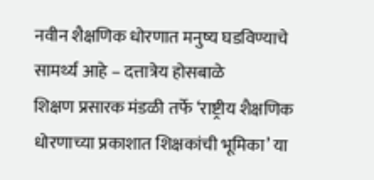नवीन शैक्षणिक धोरणात मनुष्य घडविण्याचे सामर्थ्य आहे – दत्तात्रेय होसबाळे
शिक्षण प्रसारक मंडळी तर्फे ‘राष्ट्रीय शैक्षणिक धोरणाच्या प्रकाशात शिक्षकांची भूमिका’ या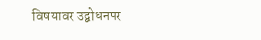विषयावर उद्बोधनपर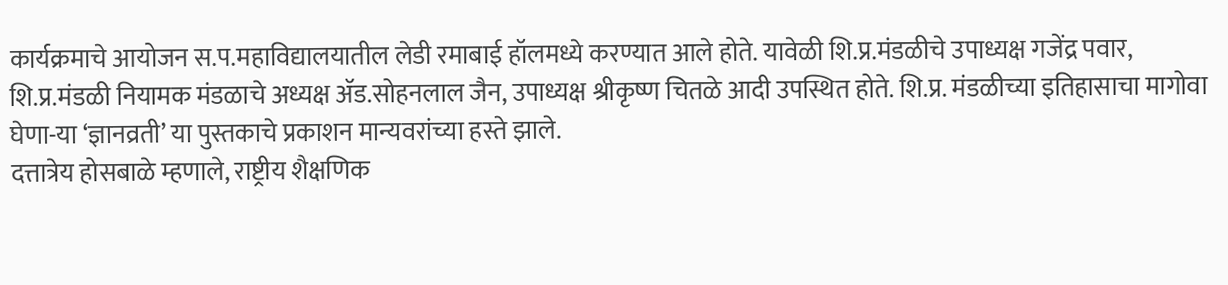कार्यक्रमाचे आयोजन स.प.महाविद्यालयातील लेडी रमाबाई हॉलमध्ये करण्यात आले होते. यावेळी शि.प्र.मंडळीचे उपाध्यक्ष गजेंद्र पवार, शि.प्र.मंडळी नियामक मंडळाचे अध्यक्ष ॲड.सोहनलाल जैन, उपाध्यक्ष श्रीकृष्ण चितळे आदी उपस्थित होते. शि.प्र. मंडळीच्या इतिहासाचा मागोवा घेणा-या ‘ज्ञानव्रती’ या पुस्तकाचे प्रकाशन मान्यवरांच्या हस्ते झाले.
दत्तात्रेय होसबाळे म्हणाले, राष्ट्रीय शैक्षणिक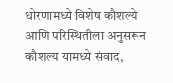धोरणामध्ये विशेष कौशल्ये आणि परिस्थितीला अनुसरून कौशल्य यामध्ये संवाद,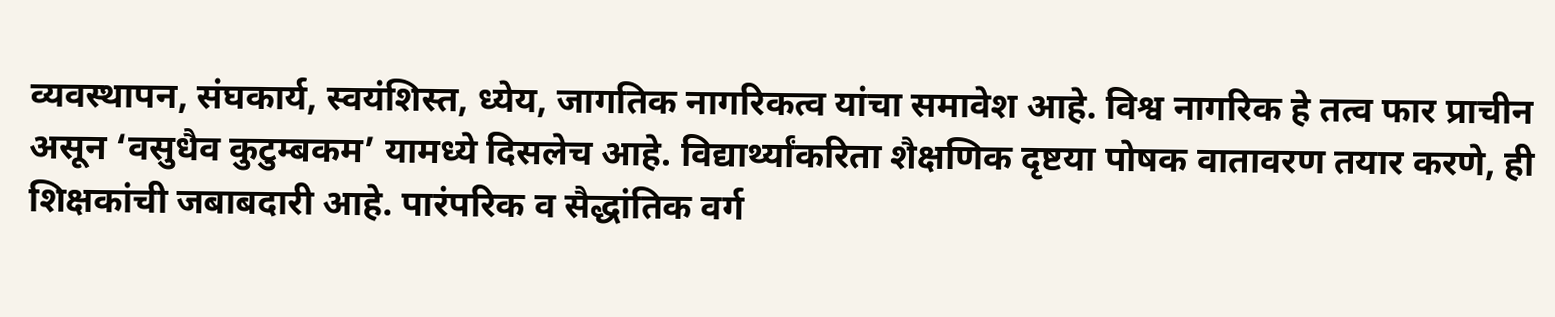व्यवस्थापन, संघकार्य, स्वयंशिस्त, ध्येय, जागतिक नागरिकत्व यांचा समावेश आहे. विश्व नागरिक हे तत्व फार प्राचीन असून ‘वसुधैव कुटुम्बकम’ यामध्ये दिसलेच आहे. विद्यार्थ्यांकरिता शैक्षणिक दृष्टया पोषक वातावरण तयार करणे, ही शिक्षकांची जबाबदारी आहे. पारंपरिक व सैद्धांतिक वर्ग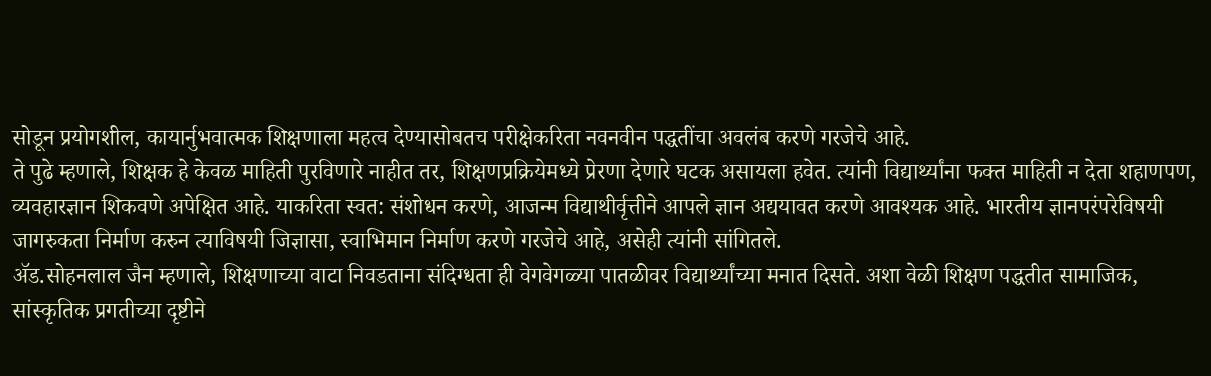सोडून प्रयोगशील, कायार्नुभवात्मक शिक्षणाला महत्व देण्यासोबतच परीक्षेकरिता नवनवीन पद्धतींचा अवलंब करणे गरजेचे आहे.
ते पुढे म्हणाले, शिक्षक हे केवळ माहिती पुरविणारे नाहीत तर, शिक्षणप्रक्रियेमध्ये प्रेरणा देणारे घटक असायला हवेत. त्यांनी विद्यार्थ्यांना फक्त माहिती न देता शहाणपण, व्यवहारज्ञान शिकवणे अपेक्षित आहे. याकरिता स्वत: संशोधन करणे, आजन्म विद्याथीर्वृत्तीने आपले ज्ञान अद्ययावत करणे आवश्यक आहे. भारतीय ज्ञानपरंपरेविषयी जागरुकता निर्माण करुन त्याविषयी जिज्ञासा, स्वाभिमान निर्माण करणे गरजेचे आहे, असेही त्यांनी सांगितले.
ॲड.सोहनलाल जैन म्हणाले, शिक्षणाच्या वाटा निवडताना संदिग्धता ही वेगवेगळ्या पातळीवर विद्यार्थ्यांच्या मनात दिसते. अशा वेळी शिक्षण पद्धतीत सामाजिक, सांस्कृतिक प्रगतीच्या दृष्टीने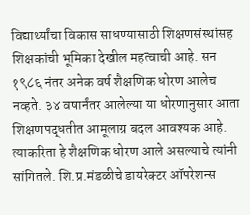विद्यार्थ्यांचा विकास साधण्यासाठी शिक्षणसंस्थांसह शिक्षकांची भूमिका देखील महत्वाची आहे. सन १९८६ नंतर अनेक वर्ष शैक्षणिक धोरण आलेच नव्हते. ३४ वषार्नंतर आलेल्या या धोरणानुसार आता शिक्षणपद्धतीत आमूलाग्र बदल आवश्यक आहे. त्याकरिता हे शैक्षणिक धोरण आले असल्याचे त्यांनी सांगितले. शि.प्र.मंडळीचे डायरेक्टर ऑपरेशन्स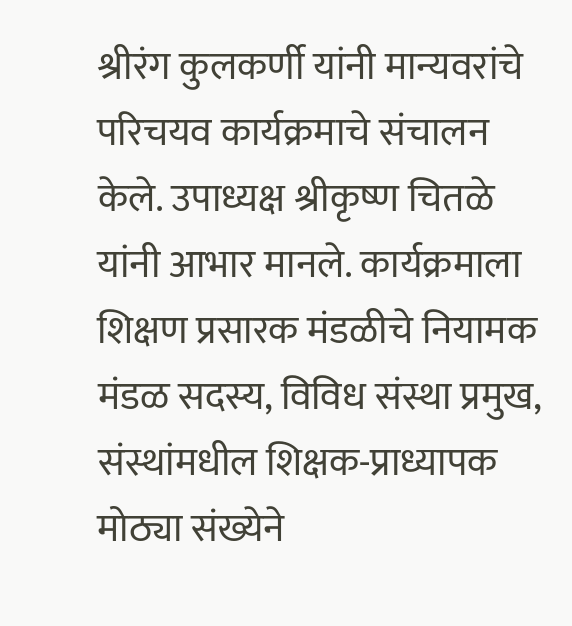श्रीरंग कुलकर्णी यांनी मान्यवरांचे परिचयव कार्यक्रमाचे संचालन केले. उपाध्यक्ष श्रीकृष्ण चितळे यांनी आभार मानले. कार्यक्रमाला शिक्षण प्रसारक मंडळीचे नियामक मंडळ सदस्य, विविध संस्था प्रमुख, संस्थांमधील शिक्षक-प्राध्यापक मोठ्या संख्येने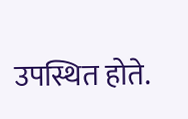उपस्थित होते.